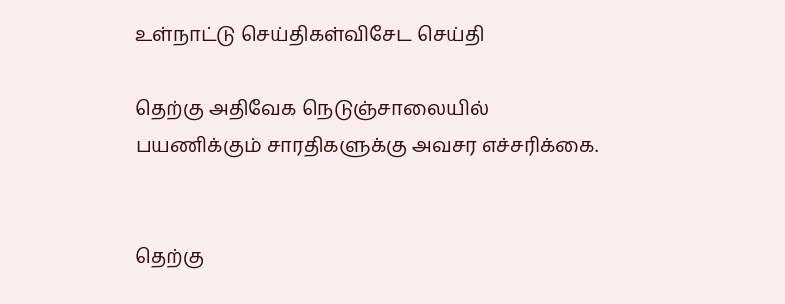உள்நாட்டு செய்திகள்விசேட செய்தி

தெற்கு அதிவேக நெடுஞ்சாலையில் பயணிக்கும் சாரதிகளுக்கு அவசர எச்சரிக்கை.


தெற்கு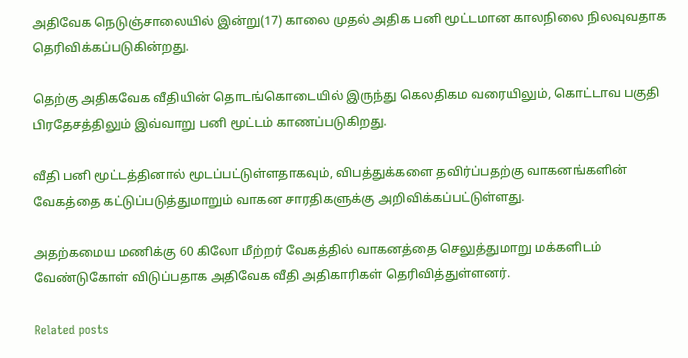அதிவேக நெடுஞ்சாலையில் இன்று(17) காலை முதல் அதிக பனி மூட்டமான காலநிலை நிலவுவதாக தெரிவிக்கப்படுகின்றது.

தெற்கு அதிகவேக வீதியின் தொடங்கொடையில் இருந்து கெலதிகம வரையிலும், கொட்டாவ பகுதி பிரதேசத்திலும் இவ்வாறு பனி மூட்டம் காணப்படுகிறது.

வீதி பனி மூட்டத்தினால் மூடப்பட்டுள்ளதாகவும், விபத்துக்களை தவிர்ப்பதற்கு வாகனங்களின் வேகத்தை கட்டுப்படுத்துமாறும் வாகன சாரதிகளுக்கு அறிவிக்கப்பட்டுள்ளது.

அதற்கமைய மணிக்கு 60 கிலோ மீற்றர் வேகத்தில் வாகனத்தை செலுத்துமாறு மக்களிடம் வேண்டுகோள் விடுப்பதாக அதிவேக வீதி அதிகாரிகள் தெரிவித்துள்ளனர்.

Related posts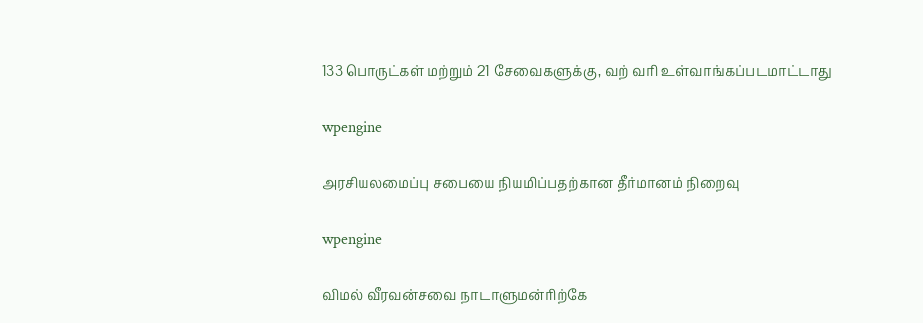133 பொருட்கள் மற்றும் 21 சேவைகளுக்கு, வற் வரி உள்வாங்கப்படமாட்டாது

wpengine

அரசியலமைப்பு சபையை நியமிப்பதற்கான தீர்மானம் நிறைவு

wpengine

விமல் வீரவன்சவை நாடாளுமன்ரிற்கே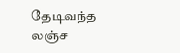தேடிவந்த லஞ்ச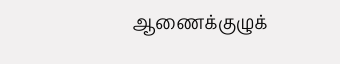ஆணைக்குழுக்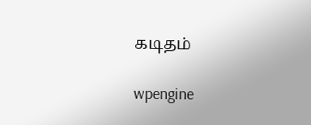கடிதம்

wpengine